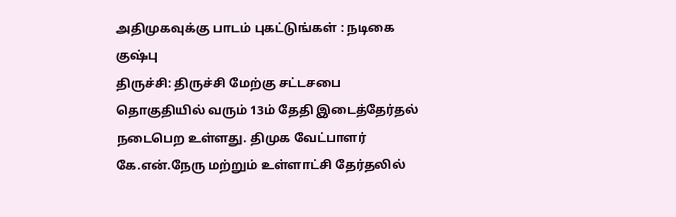அதிமுகவுக்கு பாடம் புகட்டுங்கள் : நடிகை குஷ்பு
திருச்சி: திருச்சி மேற்கு சட்டசபை தொகுதியில் வரும் 13ம் தேதி இடைத்தேர்தல் நடைபெற உள்ளது. திமுக வேட்பாளர் கே.என்.நேரு மற்றும் உள்ளாட்சி தேர்தலில்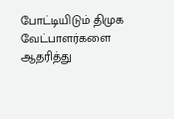போட்டியிடும் திமுக வேட்பாளர்களை ஆதரித்து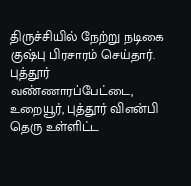திருச்சியில் நேற்று நடிகை குஷ்பு பிரசாரம் செய்தார். புத்தூர் வண்ணாரப்பேட்டை, உறையூர், புத்தூர் விஎன்பி தெரு உள்ளிட்ட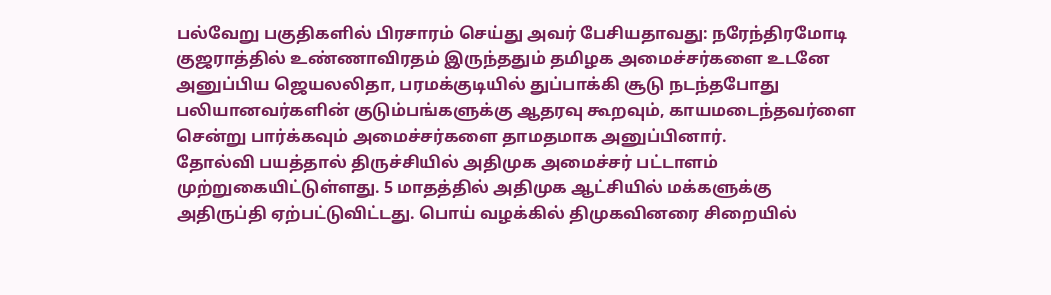பல்வேறு பகுதிகளில் பிரசாரம் செய்து அவர் பேசியதாவது: நரேந்திரமோடி குஜராத்தில் உண்ணாவிரதம் இருந்ததும் தமிழக அமைச்சர்களை உடனே அனுப்பிய ஜெயலலிதா, பரமக்குடியில் துப்பாக்கி சூடு நடந்தபோது பலியானவர்களின் குடும்பங்களுக்கு ஆதரவு கூறவும், காயமடைந்தவர்ளை சென்று பார்க்கவும் அமைச்சர்களை தாமதமாக அனுப்பினார்.
தோல்வி பயத்தால் திருச்சியில் அதிமுக அமைச்சர் பட்டாளம் முற்றுகையிட்டுள்ளது. 5 மாதத்தில் அதிமுக ஆட்சியில் மக்களுக்கு அதிருப்தி ஏற்பட்டுவிட்டது. பொய் வழக்கில் திமுகவினரை சிறையில்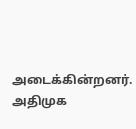அடைக்கின்றனர். அதிமுக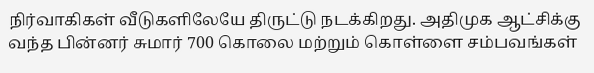நிர்வாகிகள் வீடுகளிலேயே திருட்டு நடக்கிறது. அதிமுக ஆட்சிக்கு வந்த பின்னர் சுமார் 700 கொலை மற்றும் கொள்ளை சம்பவங்கள்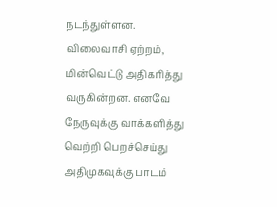நடந்துள்ளன. விலைவாசி ஏற்றம், மின்வெட்டு அதிகரித்து வருகின்றன. எனவே நேருவுக்கு வாக்களித்து வெற்றி பெறச்செய்து அதிமுகவுக்கு பாடம்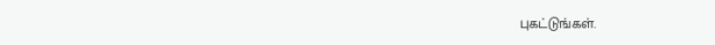புகட்டுங்கள்.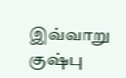இவ்வாறு குஷ்பு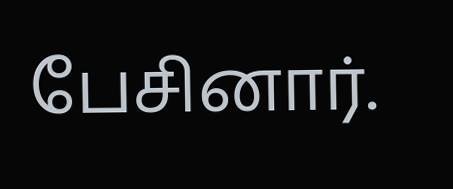பேசினார்.